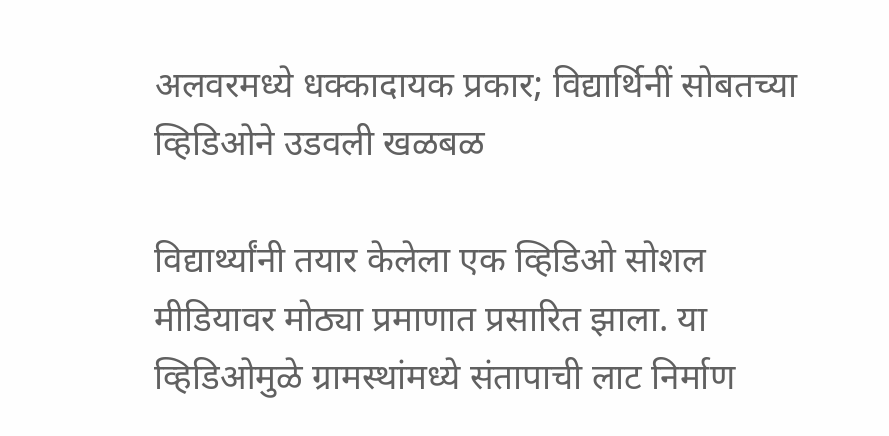अलवरमध्ये धक्कादायक प्रकार; विद्यार्थिनीं सोबतच्या व्हिडिओने उडवली खळबळ

विद्यार्थ्यांनी तयार केलेला एक व्हिडिओ सोशल मीडियावर मोठ्या प्रमाणात प्रसारित झाला. या व्हिडिओमुळे ग्रामस्थांमध्ये संतापाची लाट निर्माण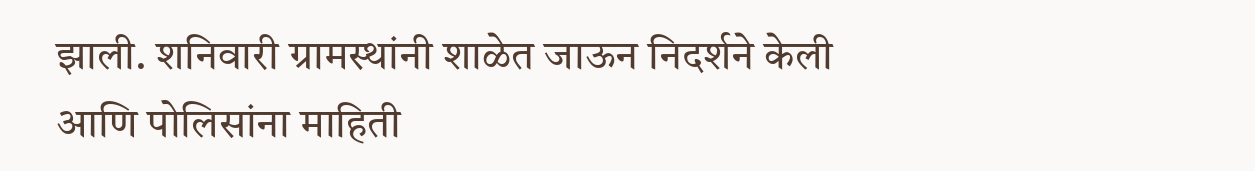झाली. शनिवारी ग्रामस्थांनी शाळेत जाऊन निदर्शने केली आणि पोलिसांना माहिती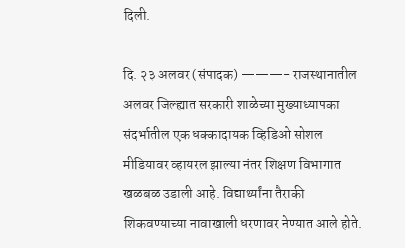दिली.

दि. २३ अलवर (संपादक) ———- राजस्थानातील अलवर जिल्ह्यात सरकारी शाळेच्या मुख्याध्यापका संदर्भातील एक धक्कादायक व्हिडिओ सोशल मीडियावर व्हायरल झाल्या नंतर शिक्षण विभागात खळबळ उडाली आहे. विद्यार्थ्यांना तैराकी शिकवण्याच्या नावाखाली धरणावर नेण्यात आले होते.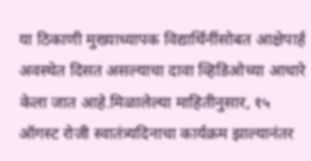या ठिकाणी मुख्याध्यापक विद्यार्थिनींसोबत आक्षेपार्ह अवस्थेत दिसत असल्याचा दावा व्हिडिओच्या आधारे केला जात आहे.मिळालेल्या माहितीनुसार, १५ ऑगस्ट रोजी स्वातंत्र्यदिनाचा कार्यक्रम झाल्यानंतर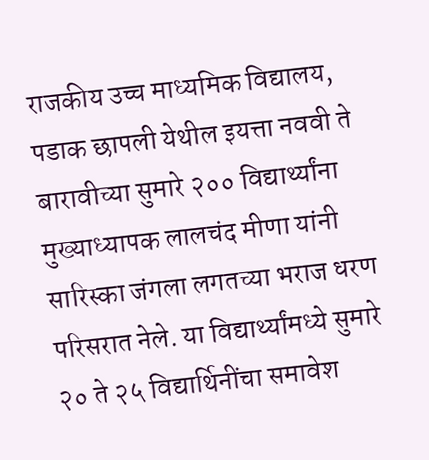राजकीय उच्च माध्यमिक विद्यालय, पडाक छापली येथील इयत्ता नववी ते बारावीच्या सुमारे २०० विद्यार्थ्यांना मुख्याध्यापक लालचंद मीणा यांनी सारिस्का जंगला लगतच्या भराज धरण परिसरात नेले. या विद्यार्थ्यांमध्ये सुमारे २० ते २५ विद्यार्थिनींचा समावेश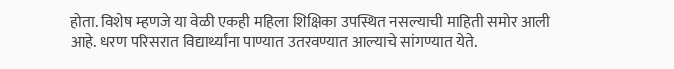होता. विशेष म्हणजे या वेळी एकही महिला शिक्षिका उपस्थित नसल्याची माहिती समोर आली आहे. धरण परिसरात विद्यार्थ्यांना पाण्यात उतरवण्यात आल्याचे सांगण्यात येते.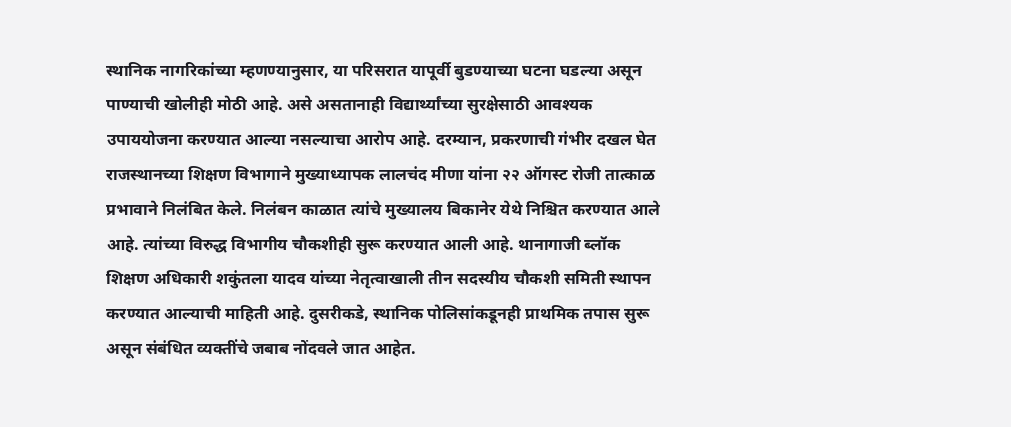स्थानिक नागरिकांच्या म्हणण्यानुसार, या परिसरात यापूर्वी बुडण्याच्या घटना घडल्या असून पाण्याची खोलीही मोठी आहे. असे असतानाही विद्यार्थ्यांच्या सुरक्षेसाठी आवश्यक उपाययोजना करण्यात आल्या नसल्याचा आरोप आहे. दरम्यान, प्रकरणाची गंभीर दखल घेत राजस्थानच्या शिक्षण विभागाने मुख्याध्यापक लालचंद मीणा यांना २२ ऑगस्ट रोजी तात्काळ प्रभावाने निलंबित केले. निलंबन काळात त्यांचे मुख्यालय बिकानेर येथे निश्चित करण्यात आले आहे. त्यांच्या विरुद्ध विभागीय चौकशीही सुरू करण्यात आली आहे. थानागाजी ब्लॉक शिक्षण अधिकारी शकुंतला यादव यांच्या नेतृत्वाखाली तीन सदस्यीय चौकशी समिती स्थापन करण्यात आल्याची माहिती आहे. दुसरीकडे, स्थानिक पोलिसांकडूनही प्राथमिक तपास सुरू असून संबंधित व्यक्तींचे जबाब नोंदवले जात आहेत.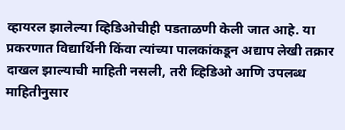व्हायरल झालेल्या व्हिडिओचीही पडताळणी केली जात आहे. या प्रकरणात विद्यार्थिनी किंवा त्यांच्या पालकांकडून अद्याप लेखी तक्रार दाखल झाल्याची माहिती नसली, तरी व्हिडिओ आणि उपलब्ध माहितीनुसार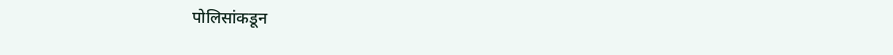पोलिसांकडून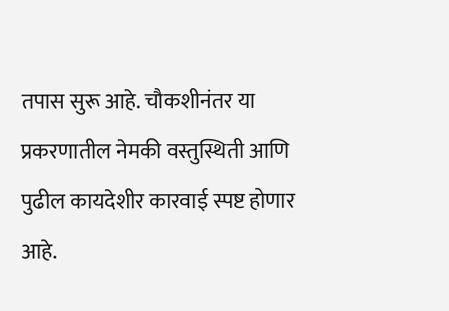तपास सुरू आहे. चौकशीनंतर या प्रकरणातील नेमकी वस्तुस्थिती आणि पुढील कायदेशीर कारवाई स्पष्ट होणार आहे.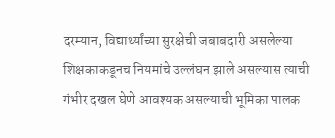दरम्यान, विद्यार्थ्यांच्या सुरक्षेची जबाबदारी असलेल्या शिक्षकाकडूनच नियमांचे उल्लंघन झाले असल्यास त्याची गंभीर दखल घेणे आवश्यक असल्याची भूमिका पालक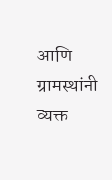आणि ग्रामस्थांनी व्यक्त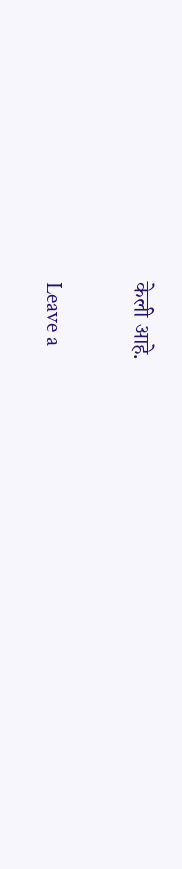केली आहे.

Leave a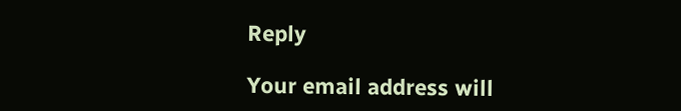Reply

Your email address will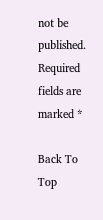not be published. Required fields are marked *

Back To Top